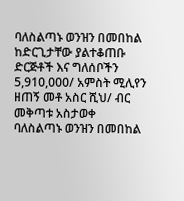ባለስልጣኑ ወንዝን በመበከል ከድርጊታቸው ያልተቆጠቡ ድርጅቶች እና ግለሰቦችን 5,910,000/ አምስት ሚሊየን ዘጠኝ መቶ አስር ሺህ/ ብር መቅጣቱ አስታወቀ
ባለስልጣኑ ወንዝን በመበከል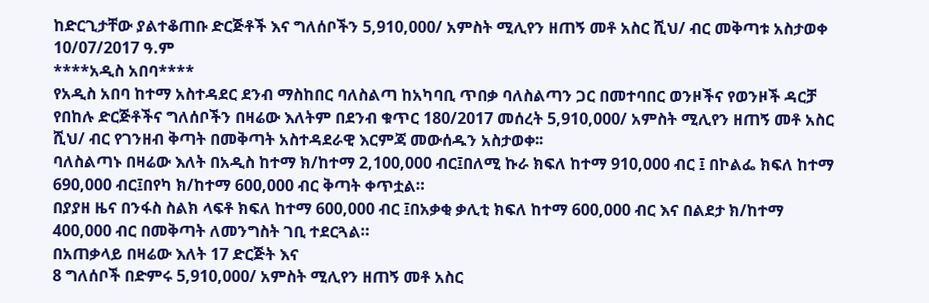ከድርጊታቸው ያልተቆጠቡ ድርጅቶች እና ግለሰቦችን 5,910,000/ አምስት ሚሊየን ዘጠኝ መቶ አስር ሺህ/ ብር መቅጣቱ አስታወቀ
10/07/2017 ዓ.ም
****አዲስ አበባ****
የአዲስ አበባ ከተማ አስተዳደር ደንብ ማስከበር ባለስልጣ ከአካባቢ ጥበቃ ባለስልጣን ጋር በመተባበር ወንዞችና የወንዞች ዳርቻ የበከሉ ድርጅቶችና ግለሰቦችን በዛሬው እለትም በደንብ ቁጥር 180/2017 መሰረት 5,910,000/ አምስት ሚሊየን ዘጠኝ መቶ አስር ሺህ/ ብር የገንዘብ ቅጣት በመቅጣት አስተዳደራዊ እርምጃ መውሰዱን አስታወቀ፡፡
ባለስልጣኑ በዛሬው እለት በአዲስ ከተማ ክ/ከተማ 2,100,000 ብር፤በለሚ ኩራ ክፍለ ከተማ 910,000 ብር ፤ በኮልፌ ክፍለ ከተማ 690,000 ብር፤በየካ ክ/ከተማ 600,000 ብር ቅጣት ቀጥቷል።
በያያዘ ዜና በንፋስ ስልክ ላፍቶ ክፍለ ከተማ 600,000 ብር ፤በአቃቂ ቃሊቲ ክፍለ ከተማ 600,000 ብር እና በልደታ ክ/ከተማ 400,000 ብር በመቅጣት ለመንግስት ገቢ ተደርጓል።
በአጠቃላይ በዛሬው እለት 17 ድርጅት እና
8 ግለሰቦች በድምሩ 5,910,000/ አምስት ሚሊየን ዘጠኝ መቶ አስር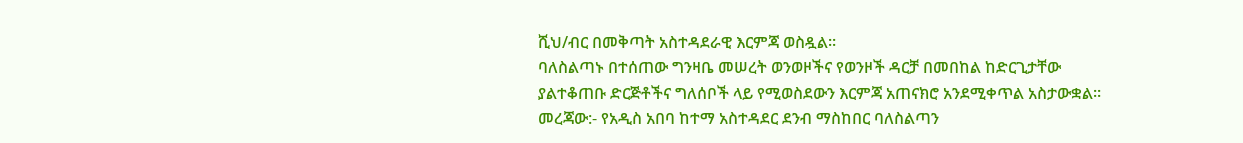ሺህ/ብር በመቅጣት አስተዳደራዊ እርምጃ ወስዷል።
ባለስልጣኑ በተሰጠው ግንዛቤ መሠረት ወንወዞችና የወንዞች ዳርቻ በመበከል ከድርጊታቸው ያልተቆጠቡ ድርጅቶችና ግለሰቦች ላይ የሚወስደውን እርምጃ አጠናክሮ አንደሚቀጥል አስታውቋል።
መረጃው:- የአዲስ አበባ ከተማ አስተዳደር ደንብ ማስከበር ባለስልጣን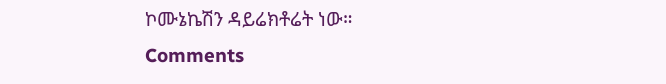ኮሙኔኬሽን ዳይሬክቶሬት ነው።
Comments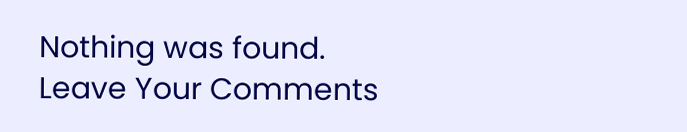Nothing was found.
Leave Your Comments